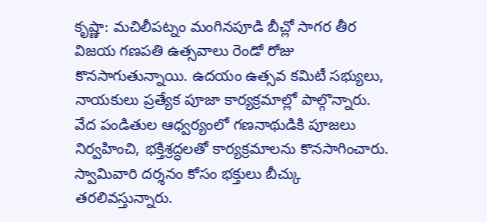కృష్ణా: మచిలీపట్నం మంగినపూడి బీచ్లో సాగర తీర విజయ గణపతి ఉత్సవాలు రెండో రోజు కొనసాగుతున్నాయి. ఉదయం ఉత్సవ కమిటీ సభ్యులు, నాయకులు ప్రత్యేక పూజా కార్యక్రమాల్లో పాల్గొన్నారు. వేద పండితుల ఆధ్వర్యంలో గణనాథుడికి పూజలు నిర్వహించి, భక్తిశ్రద్ధలతో కార్యక్రమాలను కొనసాగించారు. స్వామివారి దర్శనం కోసం భక్తులు బీచ్కు తరలివస్తున్నారు.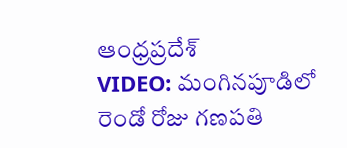ఆంధ్రప్రదేశ్
VIDEO: మంగినపూడిలో రెండో రోజు గణపతి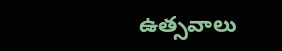ఉత్సవాలు